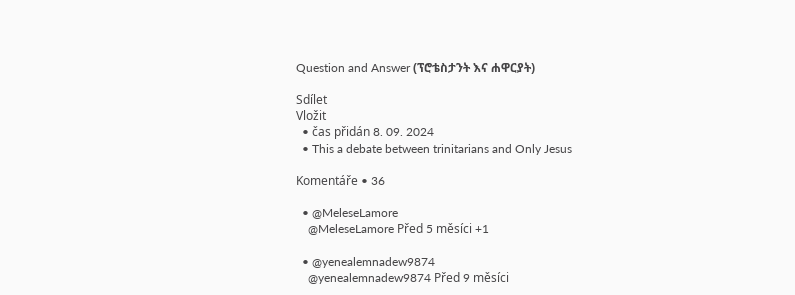Question and Answer (ፕሮቴስታንት እና ሐዋርያት)

Sdílet
Vložit
  • čas přidán 8. 09. 2024
  • This a debate between trinitarians and Only Jesus

Komentáře • 36

  • @MeleseLamore
    @MeleseLamore Před 5 měsíci +1

  • @yenealemnadew9874
    @yenealemnadew9874 Před 9 měsíci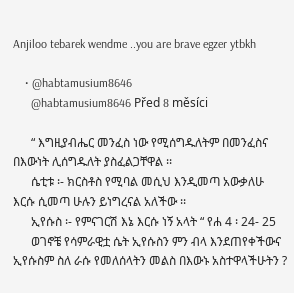Anjiloo tebarek wendme ..you are brave egzer ytbkh

    • @habtamusium8646
      @habtamusium8646 Před 8 měsíci

      “ እግዚያብሔር መንፈስ ነው የሚሰግዱለትም በመንፈስና በእውነት ሊሰግዱለት ያስፈልጋቸዋል ፡፡
      ሴቲቱ ፡- ክርስቶስ የሚባል መሲህ እንዲመጣ አውቃለሁ እርሱ ሲመጣ ሁሉን ይነግረናል አለችው ፡፡
      ኢየሱስ ፡- የምናገርሽ እኔ እርሱ ነኝ አላት “ የሐ 4 ፡ 24- 25
      ወገኖቼ የሳምራዊቷ ሴት ኢየሱስን ምን ብላ እንደጠየቀችውና ኢየሱስም ስለ ራሱ የመለሰላትን መልስ በእውኑ አስተዋላችሁትን ?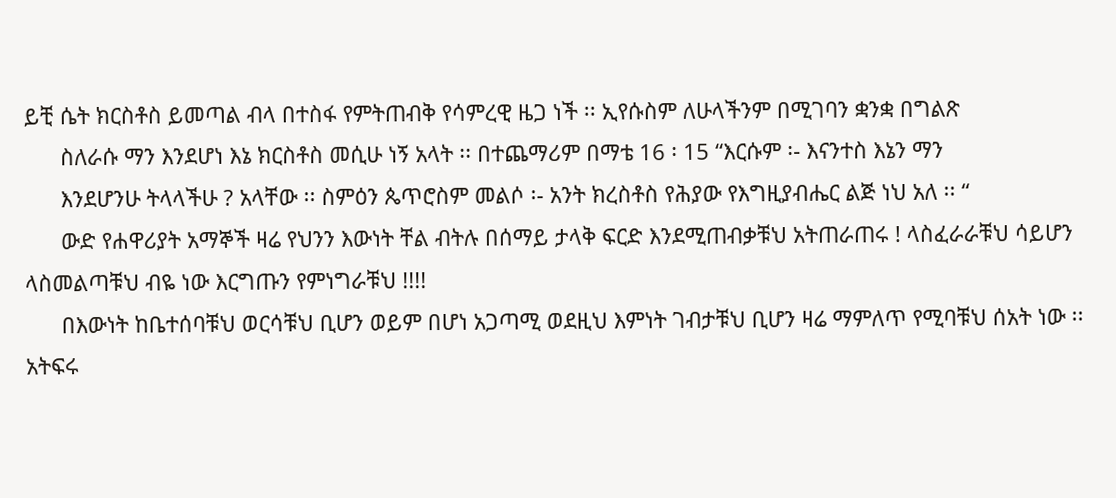ይቺ ሴት ክርስቶስ ይመጣል ብላ በተስፋ የምትጠብቅ የሳምረዊ ዜጋ ነች ፡፡ ኢየሱስም ለሁላችንም በሚገባን ቋንቋ በግልጽ
      ስለራሱ ማን እንደሆነ እኔ ክርስቶስ መሲሁ ነኝ አላት ፡፡ በተጨማሪም በማቴ 16 ፡ 15 “እርሱም ፡- እናንተስ እኔን ማን
      እንደሆንሁ ትላላችሁ ? አላቸው ፡፡ ስምዕን ጴጥሮስም መልሶ ፡- አንት ክረስቶስ የሕያው የእግዚያብሔር ልጅ ነህ አለ ፡፡ “
      ውድ የሐዋሪያት አማኞች ዛሬ የህንን እውነት ቸል ብትሉ በሰማይ ታላቅ ፍርድ እንደሚጠብቃቹህ አትጠራጠሩ ! ላስፈራራቹህ ሳይሆን ላስመልጣቹህ ብዬ ነው እርግጡን የምነግራቹህ !!!!
      በእውነት ከቤተሰባቹህ ወርሳቹህ ቢሆን ወይም በሆነ አጋጣሚ ወደዚህ እምነት ገብታቹህ ቢሆን ዛሬ ማምለጥ የሚባቹህ ሰአት ነው ፡፡ አትፍሩ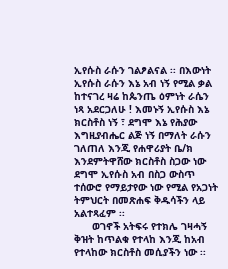ኢየሱስ ራሱን ገልፆልናል ፡፡ በእውነት ኢየሱስ ራሱን እኔ አብ ነኝ የሚል ቃል ከተናገረ ዛሬ ከጴንጤ ዕምነት ራሴን ነጻ አደርጋለሁ ! እመኑኝ ኢየሱስ እኔ ክርስቶስ ነኝ ፣ ደግሞ እኔ የሕያው እግዚያብሔር ልጅ ነኝ በማለት ራሱን ገለጠለ እንጂ የሐዋሪያት ቤ/ክ እንደምትዋሸው ክርስቶስ ስጋው ነው ደግሞ ኢየሱስ አብ በስጋ ውስጥ ተሰውሮ የማይታየው ነው የሚል የአጋነት ትምህርት በመጽሐፍ ቅዱሳችን ላይ አልተጻፈም ፡፡
      ወገኖች አትፍሩ የተክሌ ገዛሓኝ ቅዝት ከጥልቁ የተላከ እንጂ ከአብ የተላከው ክርስቶስ መሲያችን ነው ፡፡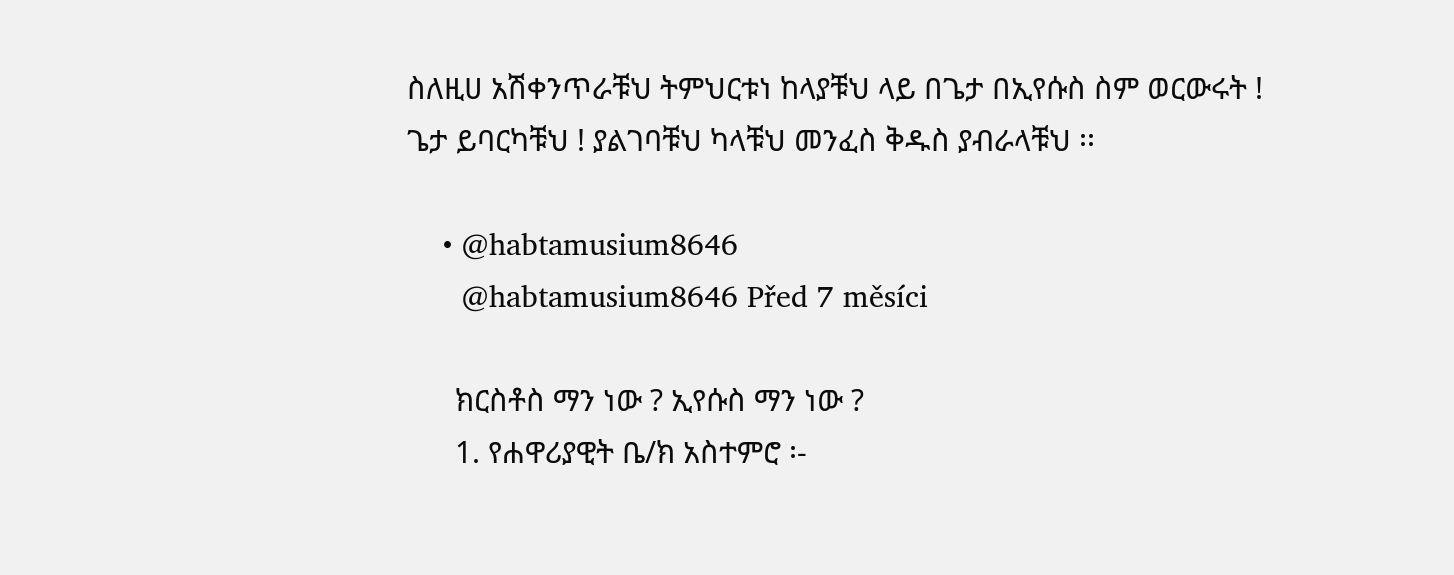ስለዚሀ አሽቀንጥራቹህ ትምህርቱነ ከላያቹህ ላይ በጌታ በኢየሱስ ስም ወርውሩት ! ጌታ ይባርካቹህ ! ያልገባቹህ ካላቹህ መንፈስ ቅዱስ ያብራላቹህ ፡፡

    • @habtamusium8646
      @habtamusium8646 Před 7 měsíci

      ክርስቶስ ማን ነው ? ኢየሱስ ማን ነው ?
      1. የሐዋሪያዊት ቤ/ክ አስተምሮ ፡-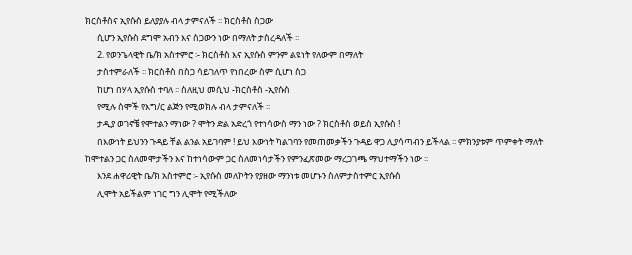ክርስቶስና ኢየሱስ ይለያያሉ ብላ ታምናለች ፡፡ ክርስቶስ ስጋው
      ሲሆን ኢየሱስ ደግሞ አብን እና ስጋውን ነው በማለት ታስረዳለች ፡፡
      2. የወንጌላዊት ቤ/ክ አስተምሮ ፡- ክርስቶስ እና ኢየሱስ ምንም ልዩነት የለውም በማለት
      ታስተምራለች ፡፡ ክርስቶስ በስጋ ሳይገለጥ የነበረው ስም ሲሆነ ስጋ
      ከሆነ በሃላ ኢየሱስ ተባለ ፡፡ ስለዚህ መሲህ -ክርስቶስ -ኢየሱስ
      የሚሉ ስሞች የእግ/ር ልጅን የሚወክሉ ብላ ታምናለች ፡፡
      ታዲያ ወገኖቼ የሞተልን ማነው ? ሞትን ድል አድረጎ የተነሳውስ ማን ነው ? ክርስቶስ ወይስ ኢየሱስ !
      በእውነት ይህንን ጉዳይ ቸል ልንል አይገባም ! ይህ እውነት ካልገባን የመጠመቃችን ጉዳይ ዋጋ ሊያሳጣብን ይችላል ፡፡ ምክንያቱም ጥምቀት ማለት ከሞተልን ጋር ስለመሞታችን እና ከተነሳውም ጋር ስለመነሳታችን የምንፈጽመው ማረጋገጫ ማህተማችን ነው ፡፡
      እንደ ሐዋሪዊት ቤ/ክ አስተምሮ ፡- ኢየሱስ መለኮትን የያዘው ማንነቱ መሆኑን ስለምታስተምር ኢየሱስ
      ሊሞት አይችልም ነገር ግን ሊሞት የሚችለው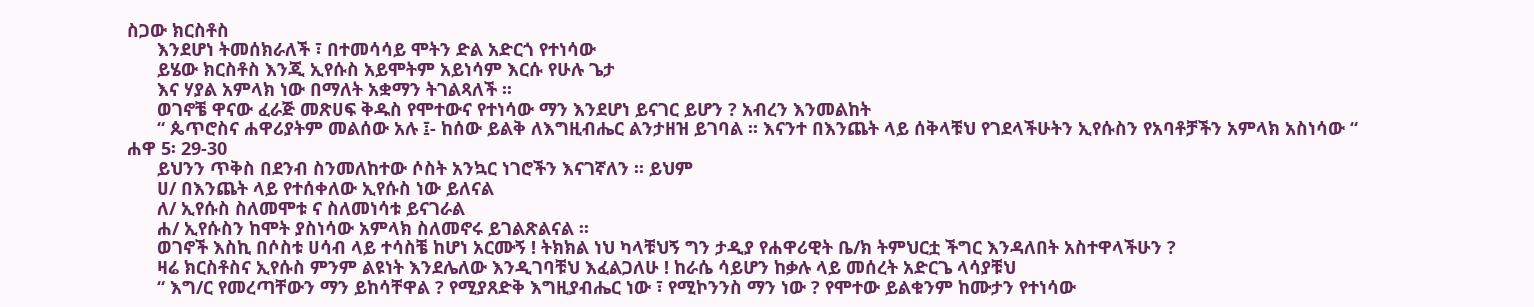ስጋው ክርስቶስ
      እንደሆነ ትመሰክራለች ፣ በተመሳሳይ ሞትን ድል አድርጎ የተነሳው
      ይሄው ክርስቶስ እንጂ ኢየሱስ አይሞትም አይነሳም እርሱ የሁሉ ጌታ
      እና ሃያል አምላክ ነው በማለት አቋማን ትገልጻለች ፡፡
      ወገኖቼ ዋናው ፈራጅ መጽሀፍ ቅዱስ የሞተውና የተነሳው ማን እንደሆነ ይናገር ይሆን ? አብረን እንመልከት
      “ ጴጥሮስና ሐዋሪያትም መልሰው አሉ ፤- ከሰው ይልቅ ለእግዚብሔር ልንታዘዝ ይገባል ፡፡ እናንተ በእንጨት ላይ ሰቅላቹህ የገደላችሁትን ኢየሱስን የአባቶቻችን አምላክ አስነሳው “ ሐዋ 5፡ 29-30
      ይህንን ጥቅስ በደንብ ስንመለከተው ሶስት አንኳር ነገሮችን እናገኛለን ፡፡ ይህም
      ሀ/ በእንጨት ላይ የተሰቀለው ኢየሱስ ነው ይለናል
      ለ/ ኢየሱስ ስለመሞቱ ና ስለመነሳቱ ይናገራል
      ሐ/ ኢየሱስን ከሞት ያስነሳው አምላክ ስለመኖሩ ይገልጽልናል ፡፡
      ወገኖች እስኪ በሶስቱ ሀሳብ ላይ ተሳስቼ ከሆነ አርሙኝ ! ትክክል ነህ ካላቹህኝ ግን ታዲያ የሐዋሪዊት ቤ/ክ ትምህርቷ ችግር እንዳለበት አስተዋላችሁን ?
      ዛሬ ክርስቶስና ኢየሱስ ምንም ልዩነት እንደሌለው እንዲገባቹህ እፈልጋለሁ ! ከራሴ ሳይሆን ከቃሉ ላይ መሰረት አድርጌ ላሳያቹህ
      “ እግ/ር የመረጣቸውን ማን ይከሳቸዋል ? የሚያጸድቅ እግዚያብሔር ነው ፣ የሚኮንንስ ማን ነው ? የሞተው ይልቁንም ከሙታን የተነሳው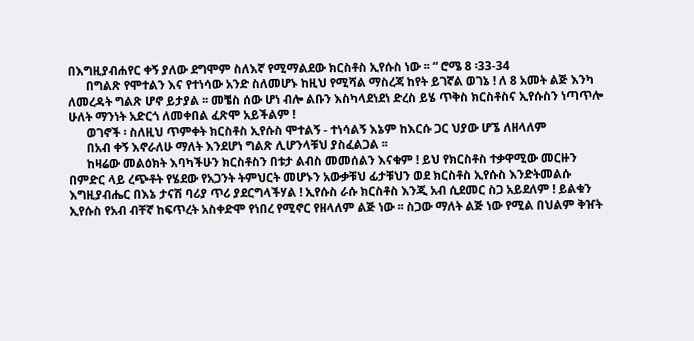በእግዚያብሐየር ቀኝ ያለው ደግሞም ስለእኛ የሚማልደው ክርስቶስ ኢየሱስ ነው ፡፡ “ ሮሜ 8 ፡33-34
      በግልጽ የሞተልን እና የተነሳው አንድ ስለመሆኑ ከዚህ የሚሻል ማስረጃ ከየት ይገኛል ወገኔ ! ለ 8 አመት ልጅ እንካ ለመረዳት ግልጽ ሆኖ ይታያል ፡፡ መቼስ ሰው ሆነ ብሎ ልቡን እስካላደነደነ ድረስ ይሄ ጥቅስ ክርስቶስና ኢየሱስን ነጣጥሎ ሁለት ማንነት አድርጎ ለመቀበል ፈጽሞ አይችልም !
      ወገኖች ፡ ስለዚህ ጥምቀት ክርስቶስ ኢየሱስ ሞተልኝ - ተነሳልኝ እኔም ከእርሱ ጋር ህያው ሆኜ ለዘላለም
      በአብ ቀኝ እኖራለሁ ማለት እንደሆነ ግልጽ ሊሆንላቹህ ያስፈልጋል ፡፡
      ከዛሬው መልዕክት እባካችሁን ክርስቶስን በቱታ ልብስ መመሰልን እናቁም ! ይህ የክርስቶስ ተቃዋሚው መርዙን በምድር ላይ ረጭቶት የሄደው የአጋንት ትምህርት መሆኑን አውቃቹህ ፊታቹህን ወደ ክርስቶስ ኢየሱስ እንድትመልሱ እግዚያብሔር በእኔ ታናሽ ባሪያ ጥሪ ያደርግላችሃል ! ኢየሱስ ራሱ ክርስቶስ እንጂ አብ ሲደመር ስጋ አይደለም ! ይልቁን ኢየሱስ የአብ ብቸኛ ከፍጥረት አስቀድሞ የነበረ የሚኖር የዘላለም ልጅ ነው ፡፡ ስጋው ማለት ልጅ ነው የሚል በህልም ቅዠት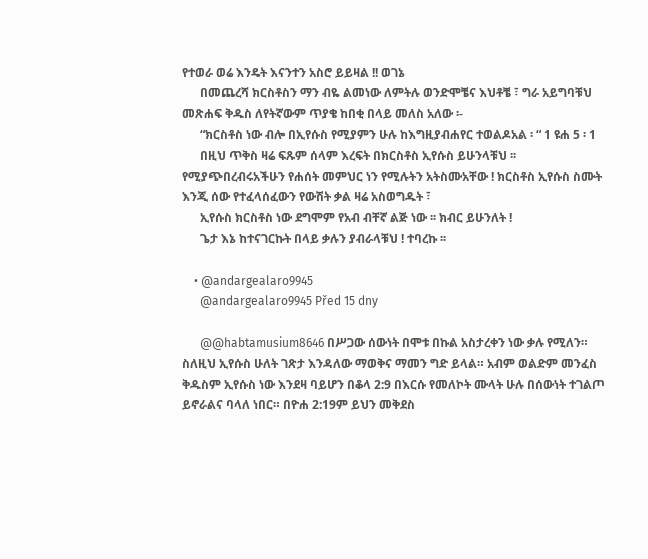የተወራ ወሬ እንዴት እናንተን አስሮ ይይዛል !! ወገኔ
      በመጨረሻ ክርስቶስን ማን ብዬ ልመነው ለምትሉ ወንድሞቼና እህቶቼ ፣ ግራ አይግባቹህ መጽሐፍ ቅዱስ ለየትኛውም ጥያቄ ከበቂ በላይ መለስ አለው ፡-
      “ክርስቶስ ነው ብሎ በኢየሱስ የሚያምን ሁሉ ከእግዚያብሐየር ተወልዶአል ፡ “ 1 ዩሐ 5 ፡ 1
      በዚህ ጥቅስ ዛሬ ፍጹም ሰላም እረፍት በክርስቶስ ኢየሱስ ይሁንላቹህ ፡፡ የሚያጭበረብሩአችሁን የሐሰት መምህር ነን የሚሉትን አትስሙአቸው ! ክርስቶስ ኢየሱስ ስሙት እንጂ ሰው የተፈላሰፈውን የውሽት ቃል ዛሬ አስወግዱት ፣
      ኢየሱስ ክርስቶስ ነው ደግሞም የአብ ብቸኛ ልጅ ነው ፡፡ ክብር ይሁንለት !
      ጌታ እኔ ከተናገርኩት በላይ ቃሉን ያብራላቹህ ! ተባረኩ ፡፡

    • @andargealaro9945
      @andargealaro9945 Před 15 dny

      @@habtamusium8646 በሥጋው ሰውነት በሞቱ በኩል አስታረቀን ነው ቃሉ የሚለን። ስለዚህ ኢየሱስ ሁለት ገጽታ እንዳለው ማወቅና ማመን ግድ ይላል። አብም ወልድም መንፈስ ቅዱስም ኢየሱስ ነው እንደዛ ባይሆን በቆላ 2:9 በእርሱ የመለኮት ሙላት ሁሉ በሰውነት ተገልጦ ይኖራልና ባላለ ነበር። በዮሐ 2:19ም ይህን መቅደስ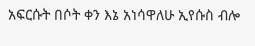አፍርሱት በሶት ቀን እኔ አነሳዋለሁ ኢየሱስ ብሎ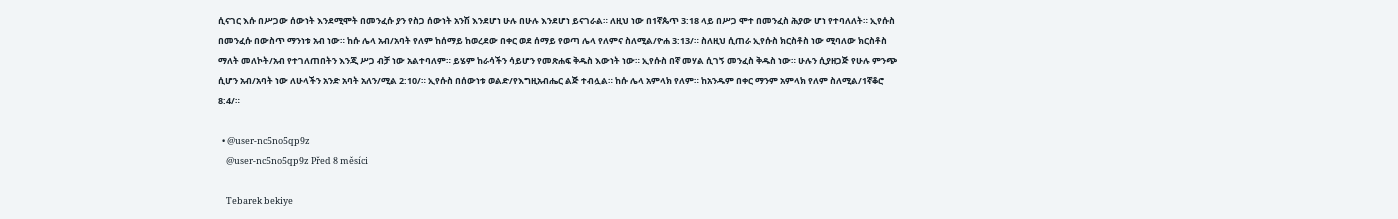ሲናገር እሱ በሥጋው ሰውነት እንደሚሞት በመንፈሱ ያን የስጋ ሰውነት አንሽ እንደሆነ ሁሉ በሁሉ እንደሆነ ይናገራል። ለዚህ ነው በ1ኛጴጥ 3:18 ላይ በሥጋ ሞተ በመንፈስ ሕያው ሆነ የተባለለት። ኢየሱስ በመንፈሱ በውስጥ ማንነቱ አብ ነው። ከሱ ሌላ አብ/አባት የለም ከሰማይ ከወረደው በቀር ወደ ሰማይ የወጣ ሌላ የለምና ስለሚል/ዮሐ 3:13/። ስለዚህ ሲጠራ ኢየሱስ ክርስቶስ ነው ሚባለው ክርስቶስ ማለት መለኮት/አብ የተገለጠበትን እንጂ ሥጋ ብቻ ነው አልተባለም። ይሄም ከራሳችን ሳይሆን የመጽሐፍ ቅዱስ እውነት ነው። ኢየሱስ በኛ መሃል ሲገኝ መንፈስ ቅዱስ ነው። ሁሉን ሲያዘጋጅ የሁሉ ምንጭ ሲሆን አብ/አባት ነው ለሁላችን አንድ አባት አለን/ሚል 2:10/። ኢየሱስ በሰውነቱ ወልድ/የእግዚአብሔር ልጅ ተብሏል። ከሱ ሌላ አምላክ የለም። ከአንዱም በቀር ማንም አምላክ የለም ስለሚል/1ኛቆሮ 8:4/።

  • @user-nc5no5qp9z
    @user-nc5no5qp9z Před 8 měsíci

    Tebarek bekiye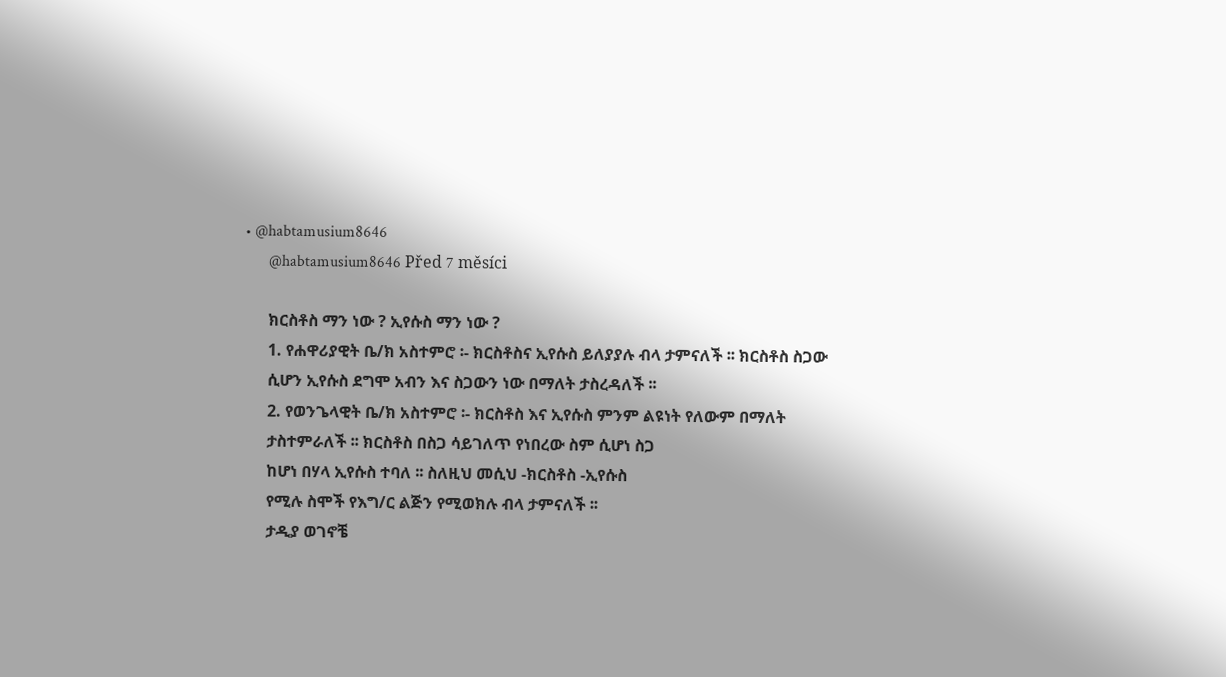• @habtamusium8646
      @habtamusium8646 Před 7 měsíci

      ክርስቶስ ማን ነው ? ኢየሱስ ማን ነው ?
      1. የሐዋሪያዊት ቤ/ክ አስተምሮ ፡- ክርስቶስና ኢየሱስ ይለያያሉ ብላ ታምናለች ፡፡ ክርስቶስ ስጋው
      ሲሆን ኢየሱስ ደግሞ አብን እና ስጋውን ነው በማለት ታስረዳለች ፡፡
      2. የወንጌላዊት ቤ/ክ አስተምሮ ፡- ክርስቶስ እና ኢየሱስ ምንም ልዩነት የለውም በማለት
      ታስተምራለች ፡፡ ክርስቶስ በስጋ ሳይገለጥ የነበረው ስም ሲሆነ ስጋ
      ከሆነ በሃላ ኢየሱስ ተባለ ፡፡ ስለዚህ መሲህ -ክርስቶስ -ኢየሱስ
      የሚሉ ስሞች የእግ/ር ልጅን የሚወክሉ ብላ ታምናለች ፡፡
      ታዲያ ወገኖቼ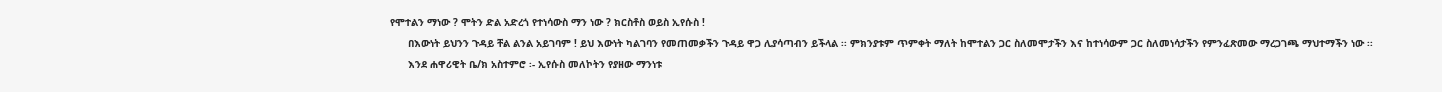የሞተልን ማነው ? ሞትን ድል አድረጎ የተነሳውስ ማን ነው ? ክርስቶስ ወይስ ኢየሱስ !
      በእውነት ይህንን ጉዳይ ቸል ልንል አይገባም ! ይህ እውነት ካልገባን የመጠመቃችን ጉዳይ ዋጋ ሊያሳጣብን ይችላል ፡፡ ምክንያቱም ጥምቀት ማለት ከሞተልን ጋር ስለመሞታችን እና ከተነሳውም ጋር ስለመነሳታችን የምንፈጽመው ማረጋገጫ ማህተማችን ነው ፡፡
      እንደ ሐዋሪዊት ቤ/ክ አስተምሮ ፡- ኢየሱስ መለኮትን የያዘው ማንነቱ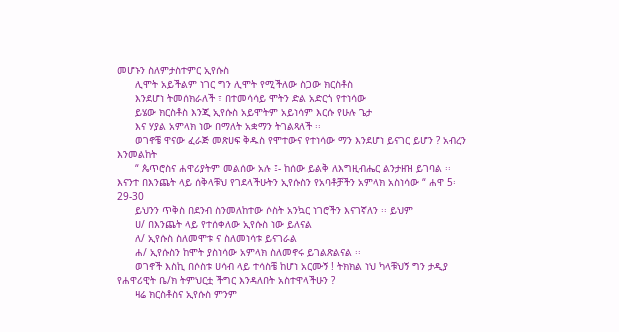መሆኑን ስለምታስተምር ኢየሱስ
      ሊሞት አይችልም ነገር ግን ሊሞት የሚችለው ስጋው ክርስቶስ
      እንደሆነ ትመሰክራለች ፣ በተመሳሳይ ሞትን ድል አድርጎ የተነሳው
      ይሄው ክርስቶስ እንጂ ኢየሱስ አይሞትም አይነሳም እርሱ የሁሉ ጌታ
      እና ሃያል አምላክ ነው በማለት አቋማን ትገልጻለች ፡፡
      ወገኖቼ ዋናው ፈራጅ መጽሀፍ ቅዱስ የሞተውና የተነሳው ማን እንደሆነ ይናገር ይሆን ? አብረን እንመልከት
      “ ጴጥሮስና ሐዋሪያትም መልሰው አሉ ፤- ከሰው ይልቅ ለእግዚብሔር ልንታዘዝ ይገባል ፡፡ እናንተ በእንጨት ላይ ሰቅላቹህ የገደላችሁትን ኢየሱስን የአባቶቻችን አምላክ አስነሳው “ ሐዋ 5፡ 29-30
      ይህንን ጥቅስ በደንብ ስንመለከተው ሶስት አንኳር ነገሮችን እናገኛለን ፡፡ ይህም
      ሀ/ በእንጨት ላይ የተሰቀለው ኢየሱስ ነው ይለናል
      ለ/ ኢየሱስ ስለመሞቱ ና ስለመነሳቱ ይናገራል
      ሐ/ ኢየሱስን ከሞት ያስነሳው አምላክ ስለመኖሩ ይገልጽልናል ፡፡
      ወገኖች እስኪ በሶስቱ ሀሳብ ላይ ተሳስቼ ከሆነ አርሙኝ ! ትክክል ነህ ካላቹህኝ ግን ታዲያ የሐዋሪዊት ቤ/ክ ትምህርቷ ችግር እንዳለበት አስተዋላችሁን ?
      ዛሬ ክርስቶስና ኢየሱስ ምንም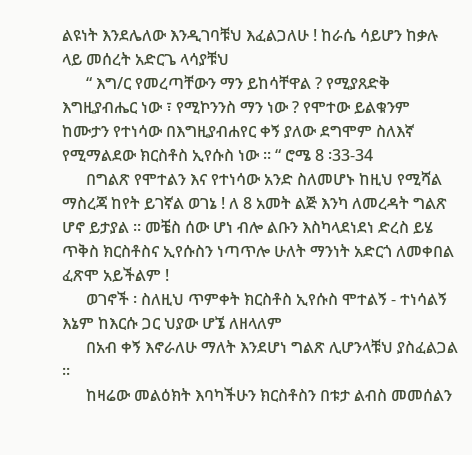ልዩነት እንደሌለው እንዲገባቹህ እፈልጋለሁ ! ከራሴ ሳይሆን ከቃሉ ላይ መሰረት አድርጌ ላሳያቹህ
      “ እግ/ር የመረጣቸውን ማን ይከሳቸዋል ? የሚያጸድቅ እግዚያብሔር ነው ፣ የሚኮንንስ ማን ነው ? የሞተው ይልቁንም ከሙታን የተነሳው በእግዚያብሐየር ቀኝ ያለው ደግሞም ስለእኛ የሚማልደው ክርስቶስ ኢየሱስ ነው ፡፡ “ ሮሜ 8 ፡33-34
      በግልጽ የሞተልን እና የተነሳው አንድ ስለመሆኑ ከዚህ የሚሻል ማስረጃ ከየት ይገኛል ወገኔ ! ለ 8 አመት ልጅ እንካ ለመረዳት ግልጽ ሆኖ ይታያል ፡፡ መቼስ ሰው ሆነ ብሎ ልቡን እስካላደነደነ ድረስ ይሄ ጥቅስ ክርስቶስና ኢየሱስን ነጣጥሎ ሁለት ማንነት አድርጎ ለመቀበል ፈጽሞ አይችልም !
      ወገኖች ፡ ስለዚህ ጥምቀት ክርስቶስ ኢየሱስ ሞተልኝ - ተነሳልኝ እኔም ከእርሱ ጋር ህያው ሆኜ ለዘላለም
      በአብ ቀኝ እኖራለሁ ማለት እንደሆነ ግልጽ ሊሆንላቹህ ያስፈልጋል ፡፡
      ከዛሬው መልዕክት እባካችሁን ክርስቶስን በቱታ ልብስ መመሰልን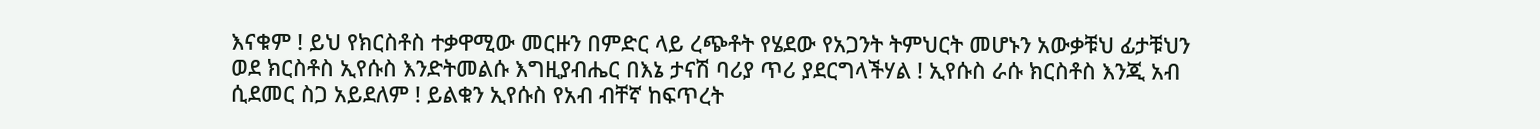እናቁም ! ይህ የክርስቶስ ተቃዋሚው መርዙን በምድር ላይ ረጭቶት የሄደው የአጋንት ትምህርት መሆኑን አውቃቹህ ፊታቹህን ወደ ክርስቶስ ኢየሱስ እንድትመልሱ እግዚያብሔር በእኔ ታናሽ ባሪያ ጥሪ ያደርግላችሃል ! ኢየሱስ ራሱ ክርስቶስ እንጂ አብ ሲደመር ስጋ አይደለም ! ይልቁን ኢየሱስ የአብ ብቸኛ ከፍጥረት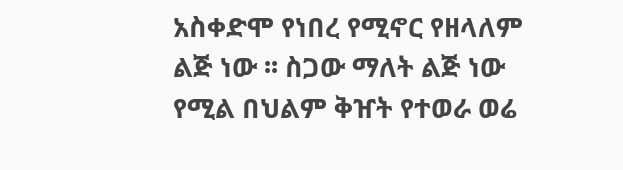አስቀድሞ የነበረ የሚኖር የዘላለም ልጅ ነው ፡፡ ስጋው ማለት ልጅ ነው የሚል በህልም ቅዠት የተወራ ወሬ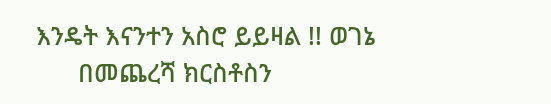እንዴት እናንተን አስሮ ይይዛል !! ወገኔ
      በመጨረሻ ክርስቶስን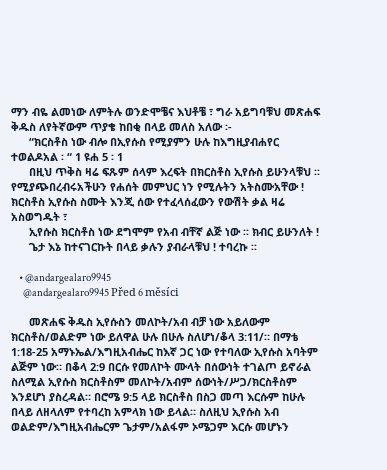ማን ብዬ ልመነው ለምትሉ ወንድሞቼና እህቶቼ ፣ ግራ አይግባቹህ መጽሐፍ ቅዱስ ለየትኛውም ጥያቄ ከበቂ በላይ መለስ አለው ፡-
      “ክርስቶስ ነው ብሎ በኢየሱስ የሚያምን ሁሉ ከእግዚያብሐየር ተወልዶአል ፡ “ 1 ዩሐ 5 ፡ 1
      በዚህ ጥቅስ ዛሬ ፍጹም ሰላም እረፍት በክርስቶስ ኢየሱስ ይሁንላቹህ ፡፡ የሚያጭበረብሩአችሁን የሐሰት መምህር ነን የሚሉትን አትስሙአቸው ! ክርስቶስ ኢየሱስ ስሙት እንጂ ሰው የተፈላሰፈውን የውሽት ቃል ዛሬ አስወግዱት ፣
      ኢየሱስ ክርስቶስ ነው ደግሞም የአብ ብቸኛ ልጅ ነው ፡፡ ክብር ይሁንለት !
      ጌታ እኔ ከተናገርኩት በላይ ቃሉን ያብራላቹህ ! ተባረኩ ፡፡

    • @andargealaro9945
      @andargealaro9945 Před 6 měsíci

      መጽሐፍ ቅዱስ ኢየሱስን መለኮት/አብ ብቻ ነው አይለውም ክርስቶስ/ወልድም ነው ይለዋል ሁሉ በሁሉ ስለሆነ/ቆላ 3:11/። በማቴ 1:18-25 አማኑኤል/እግዚአብሔር ከእኛ ጋር ነው የተባለው ኢየሱስ አባትም ልጅም ነው። በቆላ 2:9 በርሱ የመለኮት ሙላት በሰውነት ተገልጦ ይኖራል ስለሚል ኢየሱስ ክርስቶስም መለኮት/አብም ሰውነት/ሥጋ/ክርስቶስም እንደሆነ ያስረዳል። በሮሜ 9:5 ላይ ክርስቶስ በስጋ መጣ እርሱም ከሁሉ በላይ ለዘላለም የተባረከ አምላክ ነው ይላል። ስለዚህ ኢየሱስ አብ ወልድም/እግዚአብሔርም ጌታም/አልፋም ኦሜጋም እርሱ መሆኑን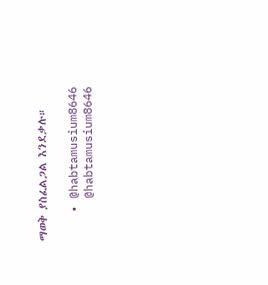ማወቅ ያስፈልጋል እንደቃሉ።

    • @habtamusium8646
      @habtamusium8646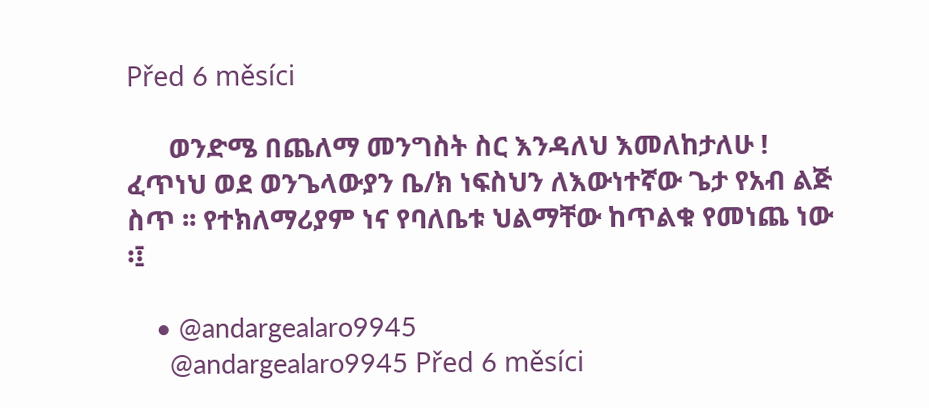Před 6 měsíci

      ወንድሜ በጨለማ መንግስት ስር እንዳለህ እመለከታለሁ ! ፈጥነህ ወደ ወንጌላውያን ቤ/ክ ነፍስህን ለእውነተኛው ጌታ የአብ ልጅ ስጥ ፡፡ የተክለማሪያም ነና የባለቤቱ ህልማቸው ከጥልቁ የመነጨ ነው ፡፤

    • @andargealaro9945
      @andargealaro9945 Před 6 měsíci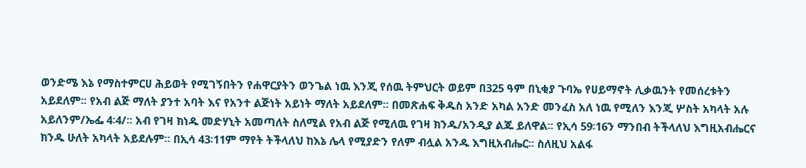ወንድሜ እኔ የማስተምርሀ ሕይወት የሚገኝበትን የሐዋርያትን ወንጌል ነዉ እንጂ የሰዉ ትምህርት ወይም በ325 ዓም በኒቂያ ጉባኤ የሀይማኖት ሊቃዉንት የመሰረቱትን አይደለም፡፡ የአብ ልጅ ማለት ያንተ አባት እና የአንተ ልጅነት አይነት ማለት አይደለም፡፡ በመጽሐፍ ቅዱስ አንድ አካል አንድ መንፈስ አለ ነዉ የሚለን እንጂ ሦስት አካላት አሉ አይለንም/ኤፌ 4፡4/፡፡ አብ የገዛ ክነዱ መድሃኒት አመጣለት ስለሚል የአብ ልጅ የሚለዉ የገዛ ክንዱ/አንዲያ ልጁ ይለዋል፡፡ የኢሳ 59፡16ን ማንበብ ትችላለህ እግዚአብሔርና ክንዱ ሁለት አካላት አይደሉም፡፡ በኢሳ 43፡11ም ማየት ትችላለህ ከእኔ ሌላ የሚያድን የለም ብሏል አንዱ እግዚአብሔር፡፡ ስለዚህ አልፋ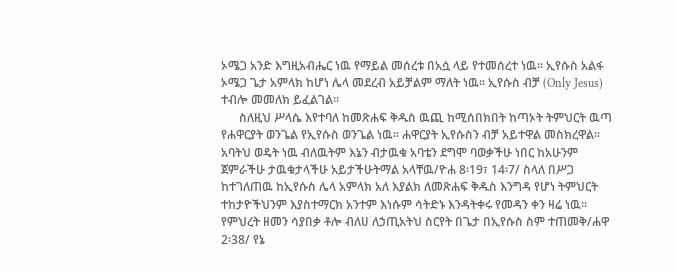ኦሜጋ አንድ እግዚአብሔር ነዉ የማይል መሰረቱ በአሷ ላይ የተመሰረተ ነዉ፡፡ ኢየሱስ አልፋ ኦሜጋ ጌታ አምላክ ከሆነ ሌላ መደረብ አይቻልም ማለት ነዉ፡፡ ኢየሱስ ብቻ (Only Jesus) ተብሎ መመለክ ይፈልገል፡፡
      ስለዚህ ሥላሴ እየተባለ ከመጽሐፍ ቅዱስ ዉጪ ከሚሰበክበት ከጣኦት ትምህርት ዉጣ የሐዋርያት ወንጌል የኢየሱስ ወንጌል ነዉ፡፡ ሐዋርያት ኢየሱስን ብቻ አይተዋል መስክረዋል፡፡ አባትህ ወዴት ነዉ ብለዉትም እኔን ብታዉቁ አባቴን ደግሞ ባወቃችሁ ነበር ከአሁንም ጀምራችሁ ታዉቁታላችሁ አይታችሁትማል አላቸዉ/ዮሐ 8፡19፣ 14፡7/ ስላለ በሥጋ ከተገለጠዉ ከኢየሱስ ሌላ አምላክ አለ እያልክ ለመጽሐፍ ቅዱስ እንግዳ የሆነ ትምህርት ተከታዮችህንም እያስተማርክ አንተም እነሱም ሳትድኑ እንዳትቀሩ የመዳን ቀን ዛሬ ነዉ፡፡ የምህረት ዘመን ሳያበቃ ቶሎ ብለሀ ለኃጢአትህ ስርየት በጌታ በኢየሱስ ስም ተጠመቅ/ሐዋ 2፡38/ የኔ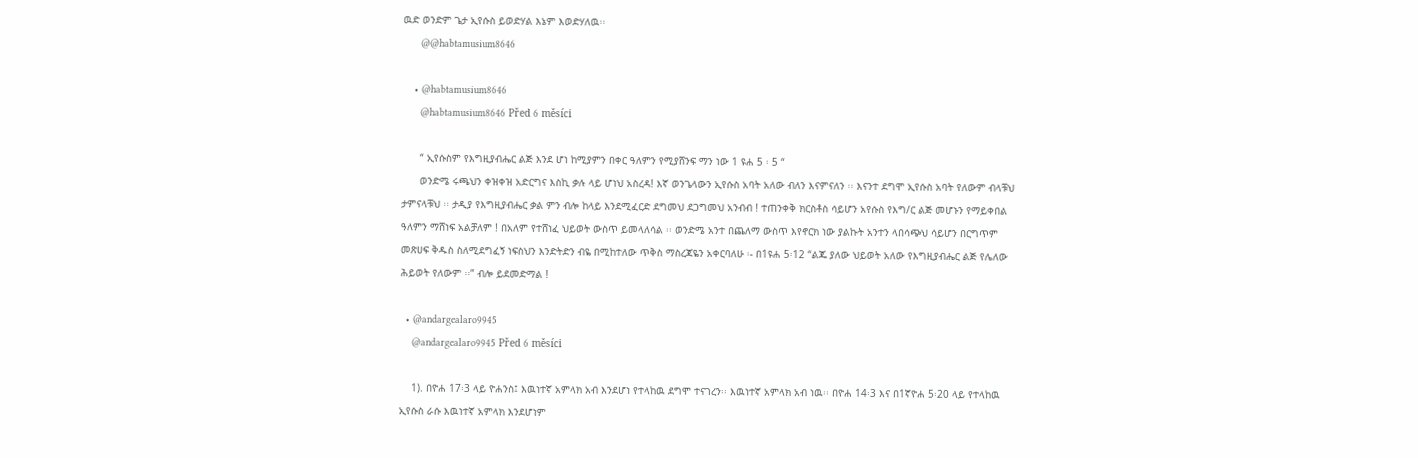ዉድ ወንድም ጌታ ኢየሱስ ይወድሃል እኔም እወድሃለዉ፡፡
      @@habtamusium8646

    • @habtamusium8646
      @habtamusium8646 Před 6 měsíci

      “ ኢየሱስም የእግዚያብሔር ልጅ እንደ ሆነ ከሚያምን በቀር ዓለምን የሚያሸንፍ ማን ነው 1 ዩሐ 5 ፡ 5 “
      ወንድሜ ሩጫህን ቀዝቀዝ አድርግና እስኪ ቃሉ ላይ ሆነህ አስረዳ! እኛ ወንጌላውን ኢየሱስ አባት አለው ብለን እናምናለን ፡፡ እናንተ ደግሞ ኢየሱስ አባት የለውም ብላቹህ ታምናላቹህ ፡፡ ታዲያ የእግዚያብሔር ቃል ምን ብሎ ከላይ እንደሚፈርድ ደግመህ ደጋግመህ አንብብ ! ተጠንቀቅ ክርስቶስ ሳይሆን አየሱስ የእግ/ር ልጅ መሆኑን የማይቀበል ዓለምን ማሸነፍ አልቻለም ! በአለም የተሸነፈ ህይወት ውስጥ ይመላለሳል ፡፡ ወንድሜ አንተ በጨለማ ውስጥ እየኖርክ ነው ያልኩት አንተን ላበሳጭህ ሳይሆን በርግጥም መጽሀፍ ቅዱስ ስለሚደግፈኝ ነፍስህን እንድትድን ብዬ በሚከተለው ጥቅስ ማስረጃዬን አቀርባለሁ ፡- በ1ዩሐ 5፡12 “ልጁ ያለው ህይወት አለው የእግዚያብሔር ልጅ የሌለው ሕይወት የለውም ፡፡” ብሎ ይደመድማል !

  • @andargealaro9945
    @andargealaro9945 Před 6 měsíci

    1). በዮሐ 17፡3 ላይ ዮሐንስ፤ እዉነተኛ አምላክ አብ እንደሆነ የተላከዉ ደግሞ ተናገረን፡፡ እዉነተኛ አምላክ አብ ነዉ፡፡ በዮሐ 14፡3 እና በ1ኛዮሐ 5፡20 ላይ የተላከዉ ኢየሱስ ራሱ እዉነተኛ አምላክ እንደሆነም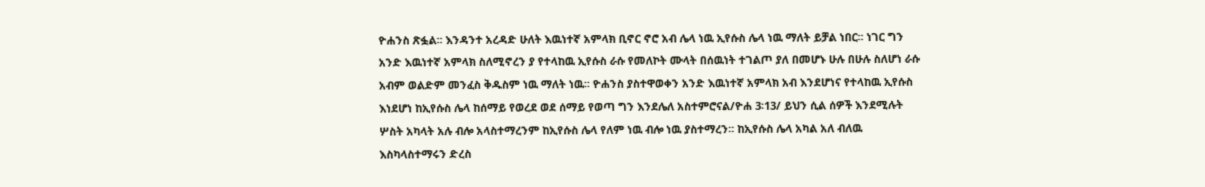ዮሐንስ ጽፏል፡፡ እንዳንተ አረዳድ ሁለት እዉነተኛ አምላክ ቢኖር ኖሮ አብ ሌላ ነዉ ኢየሱስ ሌላ ነዉ ማለት ይቻል ነበር፡፡ ነገር ግን አንድ እዉነተኛ አምላክ ስለሚኖረን ያ የተላከዉ ኢየሱስ ራሱ የመለኮት ሙላት በሰዉነት ተገልጦ ያለ በመሆኑ ሁሉ በሁሉ ስለሆነ ራሱ አብም ወልድም መንፈስ ቅዱስም ነዉ ማለት ነዉ፡፡ ዮሐንስ ያስተዋወቀን አንድ እዉነተኛ አምላክ አብ እንደሆነና የተላከዉ ኢየሱስ እነደሆነ ከኢየሱስ ሌላ ከሰማይ የወረደ ወደ ሰማይ የወጣ ግን እንደሌለ አስተምሮናል/ዮሐ 3፡13/ ይህን ሲል ሰዎች እንደሚሉት ሦስት አካላት አሉ ብሎ አላስተማረንም ከኢየሱስ ሌላ የለም ነዉ ብሎ ነዉ ያስተማረን፡፡ ከኢየሱስ ሌላ አካል አለ ብለዉ እስካላስተማሩን ድረስ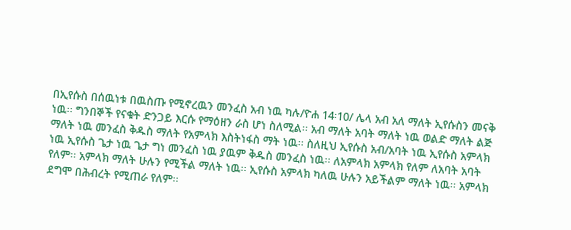በኢየሱስ በሰዉነቱ በዉስጡ የሚኖረዉን መንፈስ አብ ነዉ ካሉ/ዮሐ 14፡10/ ሌላ አብ አለ ማለት ኢየሱስን መናቅ ነዉ፡፡ ግንበኞች የናቁት ድንጋይ እርሱ የማዕዘን ራስ ሆነ ስለሚል፡፡ አብ ማለት አባት ማለት ነዉ ወልድ ማለት ልጅ ማለት ነዉ መንፈስ ቅዱስ ማለት የአምላክ እስትነፋስ ማት ነዉ፡፡ ስለዚህ ኢየሱስ አብ/አባት ነዉ ኢየሱስ አምላክ ነዉ ኢየሱስ ጌታ ነዉ ጌታ ግነ መንፈስ ነዉ ያዉም ቅዱስ መንፈስ ነዉ፡፡ ለአምላክ አምላክ የለም ለአባት አባት የለም፡፡ አምላክ ማለት ሁሉን የሚችል ማለት ነዉ፡፡ ኢየሱስ አምላክ ካለዉ ሁሉን አይችልም ማለት ነዉ፡፡ አምላክ ደግሞ በሕብረት የሚጠራ የለም፡፡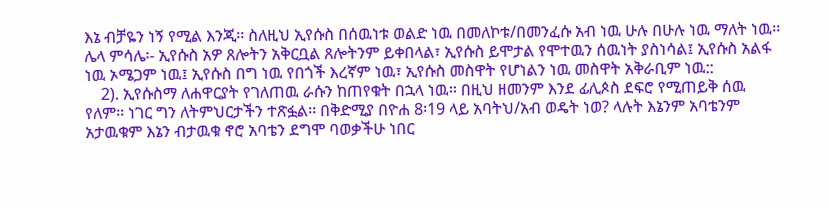እኔ ብቻዬን ነኝ የሚል እንጂ፡፡ ስለዚህ ኢየሱስ በሰዉነቱ ወልድ ነዉ በመለኮቱ/በመንፈሱ አብ ነዉ ሁሉ በሁሉ ነዉ ማለት ነዉ፡፡ ሌላ ምሳሌ፡- ኢየሱስ አዎ ጸሎትን አቅርቧል ጸሎትንም ይቀበላል፣ ኢየሱስ ይሞታል የሞተዉን ሰዉነት ያስነሳል፤ ኢየሱስ አልፋ ነዉ ኦሜጋም ነዉ፤ ኢየሱስ በግ ነዉ የበጎች እረኛም ነዉ፣ ኢየሱስ መስዋት የሆነልን ነዉ መስዋት አቅራቢም ነዉ::
    2). ኢየሱስማ ለሐዋርያት የገለጠዉ ራሱን ከጠየቁት በኋላ ነዉ፡፡ በዚህ ዘመንም እንደ ፊሊጶስ ደፍሮ የሚጠይቅ ሰዉ የለም፡፡ ነገር ግን ለትምህርታችን ተጽፏል፡፡ በቅድሚያ በዮሐ 8፡19 ላይ አባትህ/አብ ወዴት ነወ? ላሉት እኔንም አባቴንም አታዉቁም እኔን ብታዉቁ ኖሮ አባቴን ደግሞ ባወቃችሁ ነበር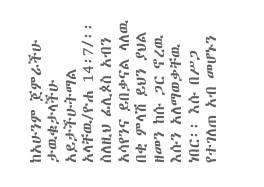ከአሁንም ጀምራችሁ ታዉቁታላችሁ አይታችሁትማል አላቸዉ/ዮሐ 14፡7/፡፡ ስለዚህ ፊሊጶስ አብን አሳየንና ይበቃናል ላለዉ በቂ ምላሽ ይህን ያህል ዘመን ከሱ ጋር ኖረዉ እሱን አለማወቃቸዉ ነበር፡፡ እሱ በሥጋ የተገለጠ አብ መሆኑን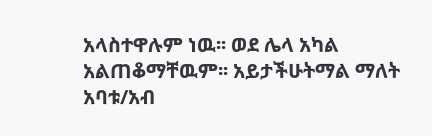አላስተዋሉም ነዉ፡፡ ወደ ሌላ አካል አልጠቆማቸዉም፡፡ አይታችሁትማል ማለት አባቱ/አብ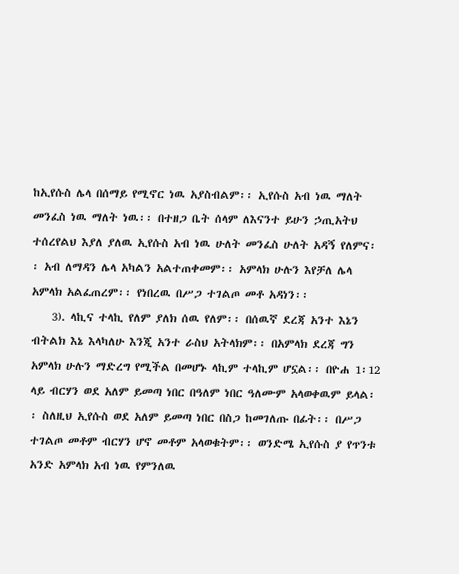ከኢየሱስ ሌላ በሰማይ የሚኖር ነዉ አያስብልም፡፡ ኢየሱስ አብ ነዉ ማለት መንፈስ ነዉ ማለት ነዉ፡፡ በተዘጋ ቤት ሰላም ለእናንተ ይሁን ኃጢአትህ ተሰረየልህ እያለ ያለዉ ኢየሱስ አብ ነዉ ሁለት መንፈስ ሁለት አዳኝ የለምና፡፡ አብ ለማዳን ሌላ አካልን አልተጠቀመም፡፡ አምላክ ሁሉን እየቻለ ሌላ አምላክ አልፈጠረም፡፡ የነበረዉ በሥጋ ተገልጦ መቶ አዳነን፡፡
    3). ላኪና ተላኪ የለም ያለክ ሰዉ የለም፡፡ በሰዉኛ ደረጃ አንተ እኔን ብትልክ እኔ እላካለሁ እንጂ አንተ ራስህ አትላክም፡፡ በአምላክ ደረጃ ግን አምላክ ሁሉን ማድረግ የሚችል በመሆኑ ላኪም ተላኪም ሆኗል፡፡ በዮሐ 1፡12 ላይ ብርሃን ወደ አለም ይመጣ ነበር በዓለም ነበር ዓለሙም አላወቀዉም ይላል፡፡ ስለዚህ ኢየሱስ ወደ አለም ይመጣ ነበር በስጋ ከመገለጡ በፊት፡፡ በሥጋ ተገልጦ መቶም ብርሃን ሆኖ መቶም አላወቁትም፡፡ ወንድሜ ኢየሱስ ያ የጥንቱ አንድ አምላክ አብ ነዉ የምንለዉ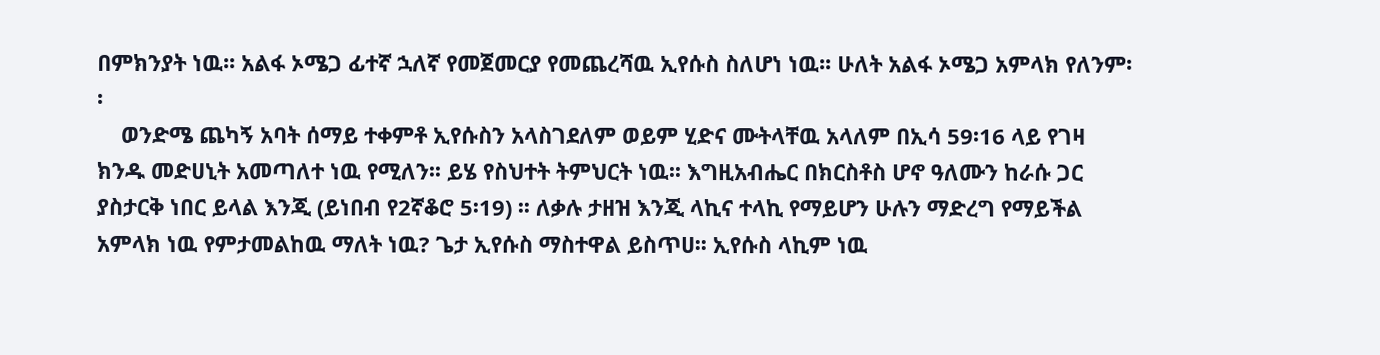በምክንያት ነዉ፡፡ አልፋ ኦሜጋ ፊተኛ ኋለኛ የመጀመርያ የመጨረሻዉ ኢየሱስ ስለሆነ ነዉ፡፡ ሁለት አልፋ ኦሜጋ አምላክ የለንም፡፡
    ወንድሜ ጨካኝ አባት ሰማይ ተቀምቶ ኢየሱስን አላስገደለም ወይም ሂድና ሙትላቸዉ አላለም በኢሳ 59፡16 ላይ የገዛ ክንዱ መድሀኒት አመጣለተ ነዉ የሚለን፡፡ ይሄ የስህተት ትምህርት ነዉ፡፡ እግዚአብሔር በክርስቶስ ሆኖ ዓለሙን ከራሱ ጋር ያስታርቅ ነበር ይላል እንጂ (ይነበብ የ2ኛቆሮ 5፡19) ፡፡ ለቃሉ ታዘዝ እንጂ ላኪና ተላኪ የማይሆን ሁሉን ማድረግ የማይችል አምላክ ነዉ የምታመልከዉ ማለት ነዉ? ጌታ ኢየሱስ ማስተዋል ይስጥሀ፡፡ ኢየሱስ ላኪም ነዉ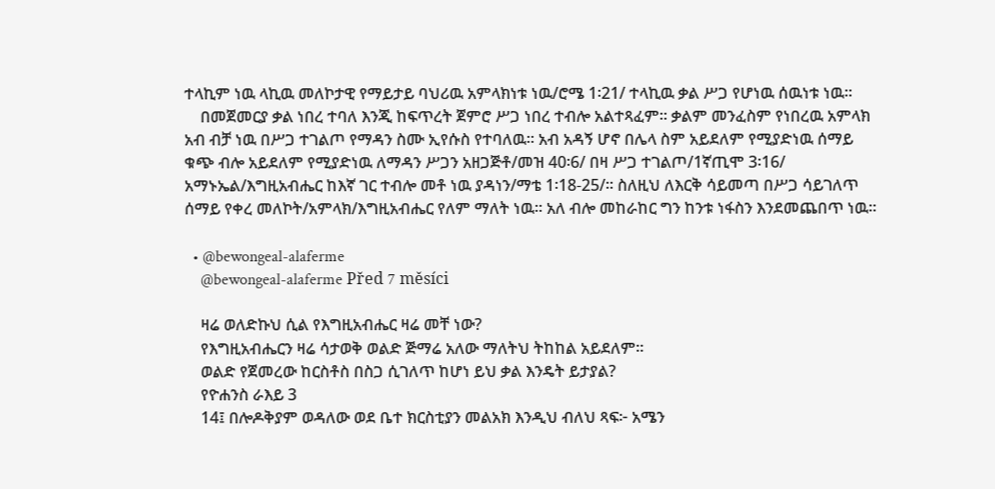ተላኪም ነዉ ላኪዉ መለኮታዊ የማይታይ ባህሪዉ አምላክነቱ ነዉ/ሮሜ 1፡21/ ተላኪዉ ቃል ሥጋ የሆነዉ ሰዉነቱ ነዉ፡፡
    በመጀመርያ ቃል ነበረ ተባለ እንጂ ከፍጥረት ጀምሮ ሥጋ ነበረ ተብሎ አልተጻፈም፡፡ ቃልም መንፈስም የነበረዉ አምላክ አብ ብቻ ነዉ በሥጋ ተገልጦ የማዳን ስሙ ኢየሱስ የተባለዉ፡፡ አብ አዳኝ ሆኖ በሌላ ስም አይደለም የሚያድነዉ ሰማይ ቁጭ ብሎ አይደለም የሚያድነዉ ለማዳን ሥጋን አዘጋጅቶ/መዝ 40፡6/ በዛ ሥጋ ተገልጦ/1ኛጢሞ 3፡16/ አማኑኤል/እግዚአብሔር ከእኛ ገር ተብሎ መቶ ነዉ ያዳነን/ማቴ 1፡18-25/፡፡ ስለዚህ ለእርቅ ሳይመጣ በሥጋ ሳይገለጥ ሰማይ የቀረ መለኮት/አምላክ/እግዚአብሔር የለም ማለት ነዉ፡፡ አለ ብሎ መከራከር ግን ከንቱ ነፋስን እንደመጨበጥ ነዉ፡፡

  • @bewongeal-alaferme
    @bewongeal-alaferme Před 7 měsíci

    ዛሬ ወለድኩህ ሲል የእግዚአብሔር ዛሬ መቸ ነው?
    የእግዚአብሔርን ዛሬ ሳታወቅ ወልድ ጅማሬ አለው ማለትህ ትከከል አይደለም።
    ወልድ የጀመረው ከርስቶስ በስጋ ሲገለጥ ከሆነ ይህ ቃል እንዴት ይታያል?
    የዮሐንስ ራእይ 3
    14፤ በሎዶቅያም ወዳለው ወደ ቤተ ክርስቲያን መልአክ እንዲህ ብለህ ጻፍ፦ አሜን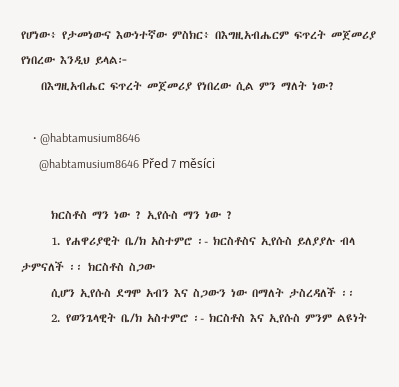የሆነው፥ የታመነውና እውነተኛው ምስክር፥ በእግዚአብሔርም ፍጥረት መጀመሪያ የነበረው እንዲህ ይላል፦
    በእግዚአብሔር ፍጥረት መጀመሪያ የነበረው ሲል ምን ማለት ነው?

    • @habtamusium8646
      @habtamusium8646 Před 7 měsíci

      ክርስቶስ ማን ነው ? ኢየሱስ ማን ነው ?
      1. የሐዋሪያዊት ቤ/ክ አስተምሮ ፡- ክርስቶስና ኢየሱስ ይለያያሉ ብላ ታምናለች ፡፡ ክርስቶስ ስጋው
      ሲሆን ኢየሱስ ደግሞ አብን እና ስጋውን ነው በማለት ታስረዳለች ፡፡
      2. የወንጌላዊት ቤ/ክ አስተምሮ ፡- ክርስቶስ እና ኢየሱስ ምንም ልዩነት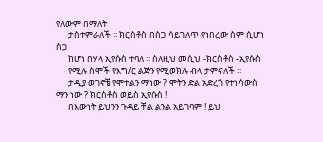የለውም በማለት
      ታስተምራለች ፡፡ ክርስቶስ በስጋ ሳይገለጥ የነበረው ስም ሲሆነ ስጋ
      ከሆነ በሃላ ኢየሱስ ተባለ ፡፡ ስለዚህ መሲህ -ክርስቶስ -ኢየሱስ
      የሚሉ ስሞች የእግ/ር ልጅን የሚወክሉ ብላ ታምናለች ፡፡
      ታዲያ ወገኖቼ የሞተልን ማነው ? ሞትን ድል አድረጎ የተነሳውስ ማን ነው ? ክርስቶስ ወይስ ኢየሱስ !
      በእውነት ይህንን ጉዳይ ቸል ልንል አይገባም ! ይህ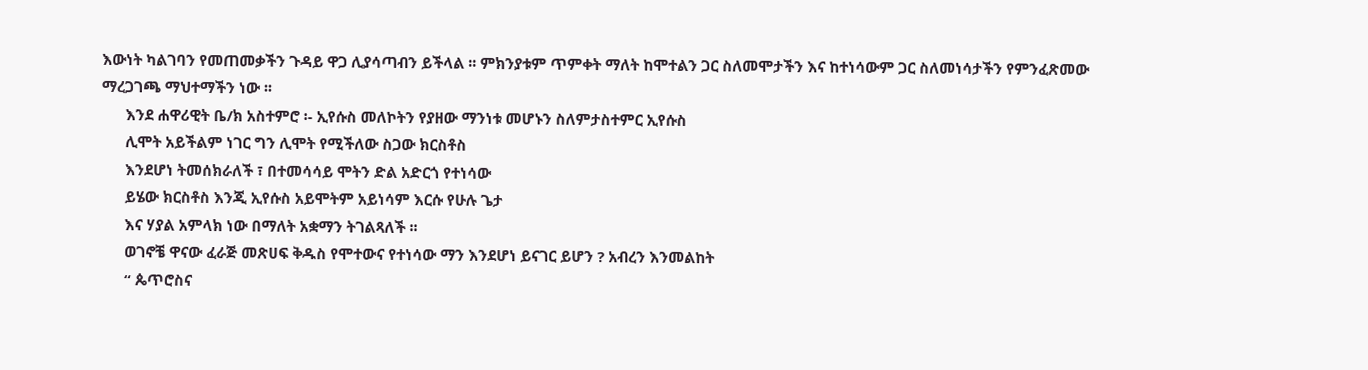እውነት ካልገባን የመጠመቃችን ጉዳይ ዋጋ ሊያሳጣብን ይችላል ፡፡ ምክንያቱም ጥምቀት ማለት ከሞተልን ጋር ስለመሞታችን እና ከተነሳውም ጋር ስለመነሳታችን የምንፈጽመው ማረጋገጫ ማህተማችን ነው ፡፡
      እንደ ሐዋሪዊት ቤ/ክ አስተምሮ ፡- ኢየሱስ መለኮትን የያዘው ማንነቱ መሆኑን ስለምታስተምር ኢየሱስ
      ሊሞት አይችልም ነገር ግን ሊሞት የሚችለው ስጋው ክርስቶስ
      እንደሆነ ትመሰክራለች ፣ በተመሳሳይ ሞትን ድል አድርጎ የተነሳው
      ይሄው ክርስቶስ እንጂ ኢየሱስ አይሞትም አይነሳም እርሱ የሁሉ ጌታ
      እና ሃያል አምላክ ነው በማለት አቋማን ትገልጻለች ፡፡
      ወገኖቼ ዋናው ፈራጅ መጽሀፍ ቅዱስ የሞተውና የተነሳው ማን እንደሆነ ይናገር ይሆን ? አብረን እንመልከት
      “ ጴጥሮስና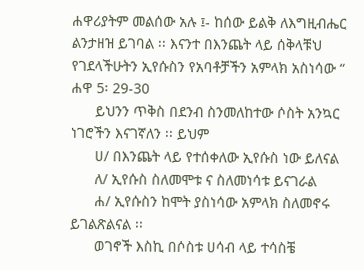ሐዋሪያትም መልሰው አሉ ፤- ከሰው ይልቅ ለእግዚብሔር ልንታዘዝ ይገባል ፡፡ እናንተ በእንጨት ላይ ሰቅላቹህ የገደላችሁትን ኢየሱስን የአባቶቻችን አምላክ አስነሳው “ ሐዋ 5፡ 29-30
      ይህንን ጥቅስ በደንብ ስንመለከተው ሶስት አንኳር ነገሮችን እናገኛለን ፡፡ ይህም
      ሀ/ በእንጨት ላይ የተሰቀለው ኢየሱስ ነው ይለናል
      ለ/ ኢየሱስ ስለመሞቱ ና ስለመነሳቱ ይናገራል
      ሐ/ ኢየሱስን ከሞት ያስነሳው አምላክ ስለመኖሩ ይገልጽልናል ፡፡
      ወገኖች እስኪ በሶስቱ ሀሳብ ላይ ተሳስቼ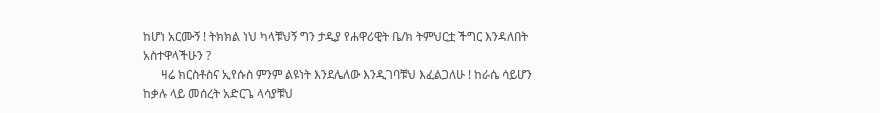ከሆነ አርሙኝ ! ትክክል ነህ ካላቹህኝ ግን ታዲያ የሐዋሪዊት ቤ/ክ ትምህርቷ ችግር እንዳለበት አስተዋላችሁን ?
      ዛሬ ክርስቶስና ኢየሱስ ምንም ልዩነት እንደሌለው እንዲገባቹህ እፈልጋለሁ ! ከራሴ ሳይሆን ከቃሉ ላይ መሰረት አድርጌ ላሳያቹህ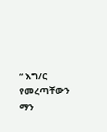“ እግ/ር የመረጣቸውን ማን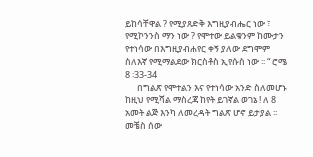ይከሳቸዋል ? የሚያጸድቅ እግዚያብሔር ነው ፣ የሚኮንንስ ማን ነው ? የሞተው ይልቁንም ከሙታን የተነሳው በእግዚያብሐየር ቀኝ ያለው ደግሞም ስለእኛ የሚማልደው ክርስቶስ ኢየሱስ ነው ፡፡ “ ሮሜ 8 ፡33-34
      በግልጽ የሞተልን እና የተነሳው አንድ ስለመሆኑ ከዚህ የሚሻል ማስረጃ ከየት ይገኛል ወገኔ ! ለ 8 አመት ልጅ እንካ ለመረዳት ግልጽ ሆኖ ይታያል ፡፡ መቼስ ሰው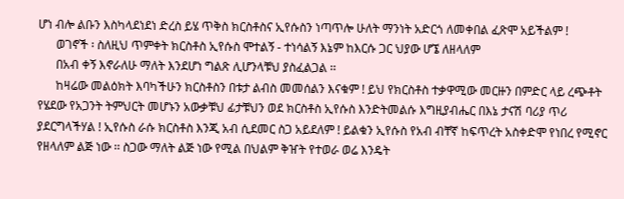ሆነ ብሎ ልቡን እስካላደነደነ ድረስ ይሄ ጥቅስ ክርስቶስና ኢየሱስን ነጣጥሎ ሁለት ማንነት አድርጎ ለመቀበል ፈጽሞ አይችልም !
      ወገኖች ፡ ስለዚህ ጥምቀት ክርስቶስ ኢየሱስ ሞተልኝ - ተነሳልኝ እኔም ከእርሱ ጋር ህያው ሆኜ ለዘላለም
      በአብ ቀኝ እኖራለሁ ማለት እንደሆነ ግልጽ ሊሆንላቹህ ያስፈልጋል ፡፡
      ከዛሬው መልዕክት እባካችሁን ክርስቶስን በቱታ ልብስ መመሰልን እናቁም ! ይህ የክርስቶስ ተቃዋሚው መርዙን በምድር ላይ ረጭቶት የሄደው የአጋንት ትምህርት መሆኑን አውቃቹህ ፊታቹህን ወደ ክርስቶስ ኢየሱስ እንድትመልሱ እግዚያብሔር በእኔ ታናሽ ባሪያ ጥሪ ያደርግላችሃል ! ኢየሱስ ራሱ ክርስቶስ እንጂ አብ ሲደመር ስጋ አይደለም ! ይልቁን ኢየሱስ የአብ ብቸኛ ከፍጥረት አስቀድሞ የነበረ የሚኖር የዘላለም ልጅ ነው ፡፡ ስጋው ማለት ልጅ ነው የሚል በህልም ቅዠት የተወራ ወሬ እንዴት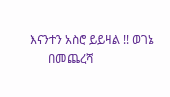እናንተን አስሮ ይይዛል !! ወገኔ
      በመጨረሻ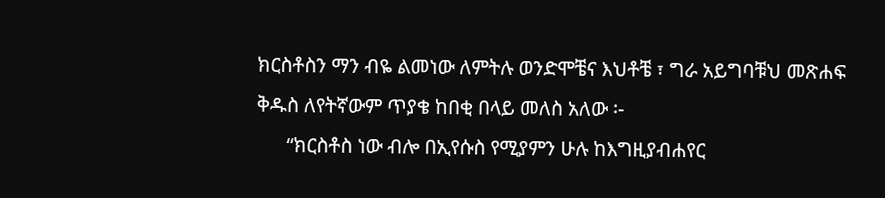ክርስቶስን ማን ብዬ ልመነው ለምትሉ ወንድሞቼና እህቶቼ ፣ ግራ አይግባቹህ መጽሐፍ ቅዱስ ለየትኛውም ጥያቄ ከበቂ በላይ መለስ አለው ፡-
      “ክርስቶስ ነው ብሎ በኢየሱስ የሚያምን ሁሉ ከእግዚያብሐየር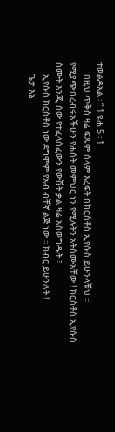ተወልዶአል ፡ “ 1 ዩሐ 5 ፡ 1
      በዚህ ጥቅስ ዛሬ ፍጹም ሰላም እረፍት በክርስቶስ ኢየሱስ ይሁንላቹህ ፡፡ የሚያጭበረብሩአችሁን የሐሰት መምህር ነን የሚሉትን አትስሙአቸው ! ክርስቶስ ኢየሱስ ስሙት እንጂ ሰው የተፈላሰፈውን የውሽት ቃል ዛሬ አስወግዱት ፣
      ኢየሱስ ክርስቶስ ነው ደግሞም የአብ ብቸኛ ልጅ ነው ፡፡ ክብር ይሁንለት !
      ጌታ እኔ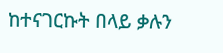ከተናገርኩት በላይ ቃሉን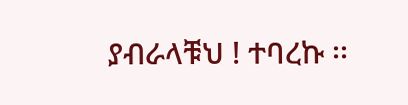ያብራላቹህ ! ተባረኩ ፡፡